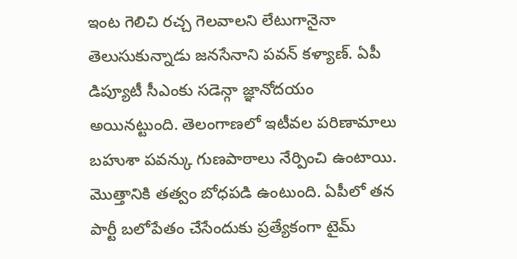ఇంట గెలిచి రచ్చ గెలవాలని లేటుగానైనా తెలుసుకున్నాడు జనసేనాని పవన్ కళ్యాణ్. ఏపీ డిప్యూటీ సీఎంకు సడెన్గా జ్ఞానోదయం అయినట్టుంది. తెలంగాణలో ఇటీవల పరిణామాలు బహుశా పవన్కు గుణపాఠాలు నేర్పించి ఉంటాయి. మొత్తానికి తత్వం బోధపడి ఉంటుంది. ఏపీలో తన పార్టీ బలోపేతం చేసేందుకు ప్రత్యేకంగా టైమ్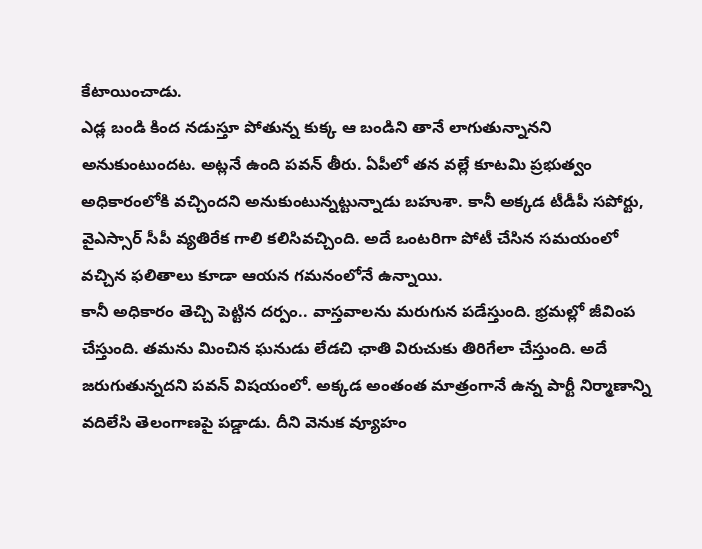కేటాయించాడు.
ఎడ్ల బండి కింద నడుస్తూ పోతున్న కుక్క ఆ బండిని తానే లాగుతున్నానని అనుకుంటుందట. అట్లనే ఉంది పవన్ తీరు. ఏపీలో తన వల్లే కూటమి ప్రభుత్వం అధికారంలోకి వచ్చిందని అనుకుంటున్నట్టున్నాడు బహుశా. కానీ అక్కడ టీడీపీ సపోర్టు, వైఎస్సార్ సీపీ వ్యతిరేక గాలి కలిసివచ్చింది. అదే ఒంటరిగా పోటీ చేసిన సమయంలో వచ్చిన ఫలితాలు కూడా ఆయన గమనంలోనే ఉన్నాయి.
కానీ అధికారం తెచ్చి పెట్టిన దర్పం.. వాస్తవాలను మరుగున పడేస్తుంది. భ్రమల్లో జీవింప చేస్తుంది. తమను మించిన ఘనుడు లేడచి ఛాతి విరుచుకు తిరిగేలా చేస్తుంది. అదే జరుగుతున్నదని పవన్ విషయంలో. అక్కడ అంతంత మాత్రంగానే ఉన్న పార్టీ నిర్మాణాన్ని వదిలేసి తెలంగాణపై పడ్డాడు. దీని వెనుక వ్యూహం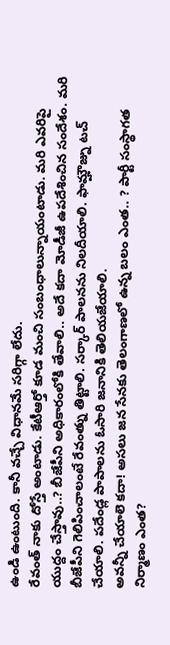ఉండి ఉంటుంది. కానీ వచ్చే విధానమే సరిగ్గా లేదు.
రేవంత్ నాకు దోస్తే అంటాడు. కేటీఆర్తో కూడ మంచి సంబంధాలున్నాయంటాడు. మరి ఎవరిపై యుద్దం చేస్తావు..? బీజేపీని అధికారంలోకి తేవాలి.. అదే కదా మోడీజీ ఉపదేశించిన సందేశం. మరి బీజేపీని గెలిపించాలంటే రేవంత్ను తిట్టాలి. సర్కార్ పాలనను నిలదీయాలి. ఫామ్హౌజ్ను టచ్ చేయాలి. పదేండ్ల పాపాలను ఓసారి జనానికి తెలియజేయాలి.
అవన్నీ చేయాలె కదా! అసలు జన సేనకు తెలంగాణలో ఉన్న బలం ఎంత.. ? పార్టీ సంస్థాగత నిర్మాణం ఎంత?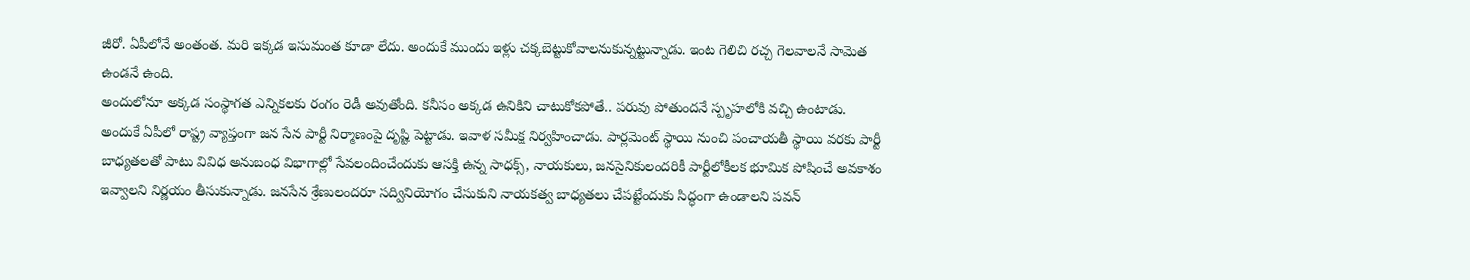జీరో. ఏపీలోనే అంతంత. మరి ఇక్కడ ఇసుమంత కూడా లేదు. అందుకే ముందు ఇళ్లు చక్కబెట్టుకోవాలనుకున్నట్టున్నాడు. ఇంట గెలిచి రచ్చ గెలవాలనే సామెత ఉండనే ఉంది.
అందులోనూ అక్కడ సంస్థాగత ఎన్నికలకు రంగం రెడీ అవుతోంది. కనీసం అక్కడ ఉనికిని చాటుకోకపోతే.. పరువు పోతుందనే స్పృహలోకి వచ్చి ఉంటాడు. అందుకే ఏపీలో రాష్ట్ర వ్యాప్తంగా జన సేన పార్టీ నిర్మాణంపై దృష్టి పెట్టాడు. ఇవాళ సమీక్ష నిర్వహించాడు. పార్లమెంట్ స్థాయి నుంచి పంచాయతీ స్థాయి వరకు పార్టీ బాధ్యతలతో పాటు వివిధ అనుబంధ విభాగాల్లో సేవలందించేందుకు ఆసక్తి ఉన్న సాధక్స్, నాయకులు, జనసైనికులందరికీ పార్టీలోకీలక భూమిక పోషించే అవకాశం ఇవ్వాలని నిర్ణయం తీసుకున్నాడు. జనసేన శ్రేణులందరూ సద్వినియోగం చేసుకుని నాయకత్వ బాధ్యతలు చేపట్టేందుకు సిద్ధంగా ఉండాలని పవన్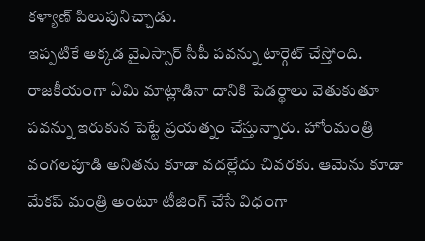కళ్యాణ్ పిలుపునిచ్చాడు.
ఇప్పటికే అక్కడ వైఎస్సార్ సీపీ పవన్ను టార్గెట్ చేస్తోంది. రాజకీయంగా ఏమి మాట్లాడినా దానికి పెడర్థాలు వెతుకుతూ పవన్ను ఇరుకున పెట్టే ప్రయత్నం చేస్తున్నారు. హోంమంత్రి వంగలపూడి అనితను కూడా వదల్లేదు చివరకు. ఆమెను కూడా మేకప్ మంత్రి అంటూ టీజింగ్ చేసే విధంగా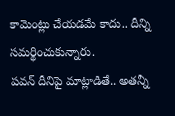కామెంట్లు చేయడమే కాదు.. దీన్ని సమర్థించుకున్నారు.
పవన్ దీనిపై మాట్లాడితే.. అతన్నీ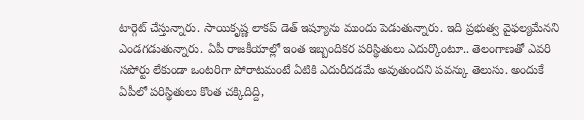టార్గెట్ చేస్తున్నారు. సాయికృష్ణ లాకప్ డెత్ ఇష్యూను ముందు పెడుతున్నారు. ఇది ప్రభుత్వ వైఫల్యమేనని ఎండగడుతున్నారు. ఏపీ రాజకీయాల్లో ఇంత ఇబ్బందికర పరిస్థితులు ఎదుర్కొంటూ.. తెలంగాణతో ఎవరి సపోర్టు లేకుండా ఒంటరిగా పోరాటమంటే ఏటికి ఎదురీదడమే అవుతుందని పవన్కు తెలుసు. అందుకే ఏపీలో పరిస్థితులు కొంత చక్కిదిద్ది,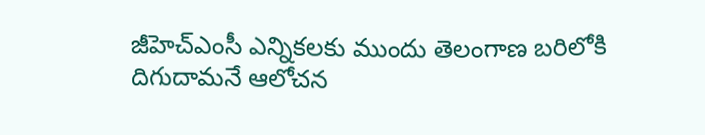జీహెచ్ఎంసీ ఎన్నికలకు ముందు తెలంగాణ బరిలోకి దిగుదామనే ఆలోచన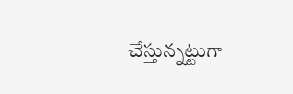చేస్తున్నట్టుగా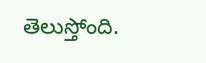తెలుస్తోంది.